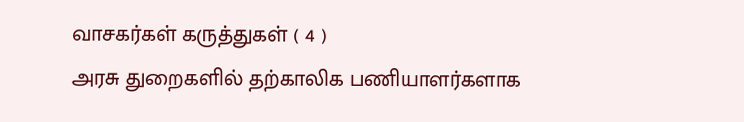வாசகர்கள் கருத்துகள் ( 4 )
அரசு துறைகளில் தற்காலிக பணியாளர்களாக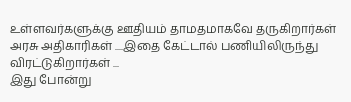உள்ளவர்களுக்கு ஊதியம் தாமதமாகவே தருகிறார்கள் அரசு அதிகாரிகள் ....இதை கேட்டால் பணியிலிருந்து விரட்டுகிறார்கள் ...
இது போன்று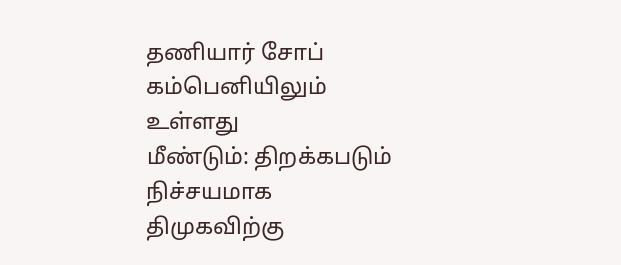தணியார் சோப் கம்பெனியிலும் உள்ளது
மீண்டும்: திறக்கபடும்
நிச்சயமாக திமுகவிற்கு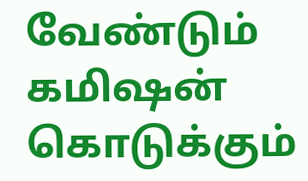வேண்டும் கமிஷன் கொடுக்கும்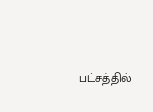பட்சத்தில்